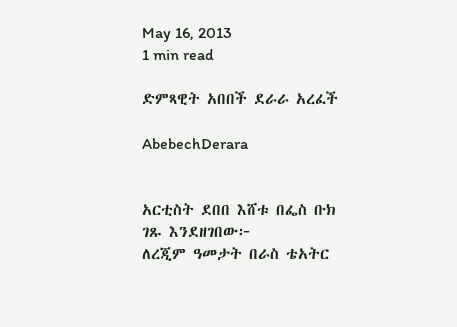May 16, 2013
1 min read

ድምጻዊት አበበች ደራራ አረፈች

AbebechDerara


አርቲስት ደበበ እሸቱ በፌስ ቡክ ገጹ እንደዘገበው፦
ለረጂም ዓመታት በራስ ቴአትር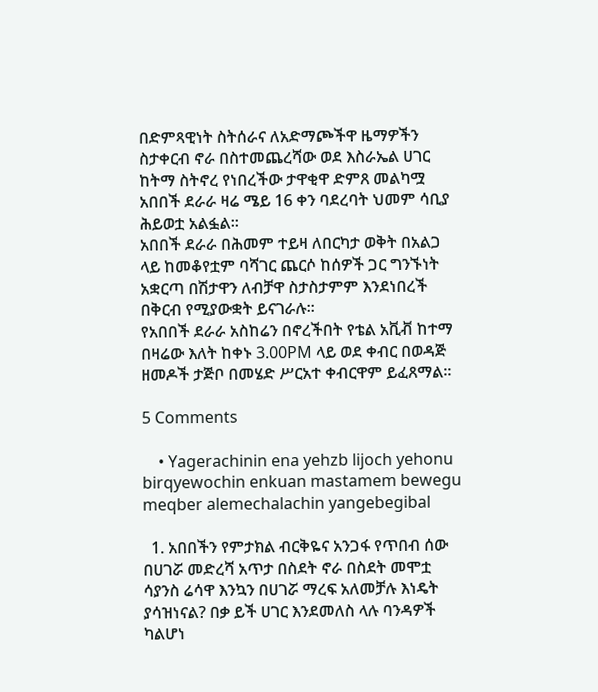በድምጻዊነት ስትሰራና ለአድማጮችዋ ዜማዎችን ስታቀርብ ኖራ በስተመጨረሻው ወደ እስራኤል ሀገር ከትማ ስትኖረ የነበረችው ታዋቂዋ ድምጸ መልካሟ አበበች ደራራ ዛሬ ሜይ 16 ቀን ባደረባት ህመም ሳቢያ ሕይወቷ አልፏል፡፡
አበበች ደራራ በሕመም ተይዛ ለበርካታ ወቅት በአልጋ ላይ ከመቆየቷም ባሻገር ጨርሶ ከሰዎች ጋር ግንኙነት አቋርጣ በሽታዋን ለብቻዋ ስታስታምም እንደነበረች በቅርብ የሚያውቋት ይናገራሉ፡፡
የአበበች ደራራ አስከሬን በኖረችበት የቴል አቪቭ ከተማ በዛሬው እለት ከቀኑ 3.00PM ላይ ወደ ቀብር በወዳጅ ዘመዶች ታጅቦ በመሄድ ሥርአተ ቀብርዋም ይፈጸማል፡፡

5 Comments

    • Yagerachinin ena yehzb lijoch yehonu birqyewochin enkuan mastamem bewegu meqber alemechalachin yangebegibal

  1. አበበችን የምታክል ብርቅዬና አንጋፋ የጥበብ ሰው በሀገሯ መድረሻ አጥታ በስደት ኖራ በስደት መሞቷ ሳያንስ ሬሳዋ እንኳን በሀገሯ ማረፍ አለመቻሉ እነዴት ያሳዝነናል? በቃ ይች ሀገር እንደመለስ ላሉ ባንዳዎች ካልሆነ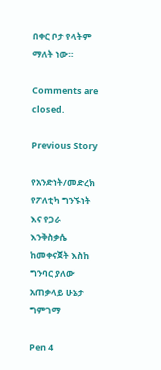በቀር ቦታ የላትም ማለት ነው።

Comments are closed.

Previous Story

የአንድነት/መድረክ የፖለቲካ ግንኙነት እና የጋራ እንቅስቃሴ ከመቀናጀት እስከ ግንባር ያለው አጠቃላይ ሁኔታ ግምገማ

Pen 4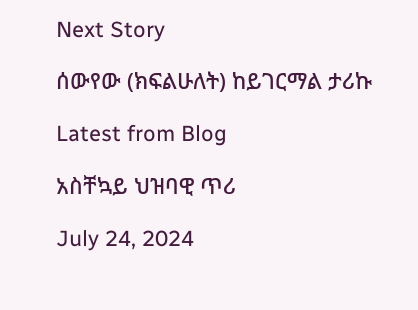Next Story

ሰውየው (ክፍልሁለት) ከይገርማል ታሪኩ

Latest from Blog

አስቸኳይ ህዝባዊ ጥሪ

July 24, 2024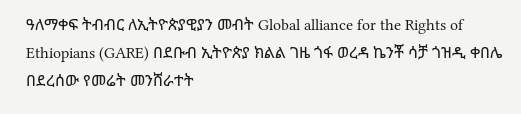ዓለማቀፍ ትብብር ለኢትዮጵያዊያን መብት Global alliance for the Rights of Ethiopians (GARE) በደቡብ ኢትዮጵያ ክልል ገዜ ጎፋ ወረዳ ኬንቾ ሳቻ ጎዝዲ ቀበሌ በደረሰው የመሬት መንሸራተት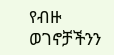የብዙ ወገኖቻችንን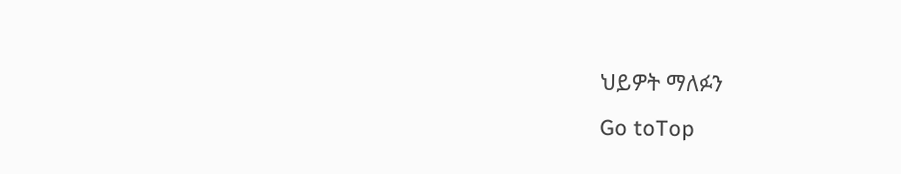ህይዎት ማለፉን
Go toTop